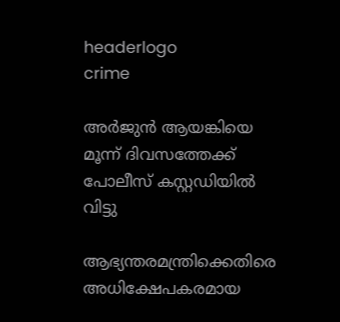headerlogo
crime

അർജുൻ ആയങ്കിയെ മൂന്ന് ദിവസത്തേക്ക് പോലീസ് കസ്റ്റഡിയിൽ വിട്ടു

ആഭ്യന്തരമന്ത്രിക്കെതിരെ അധിക്ഷേപകരമായ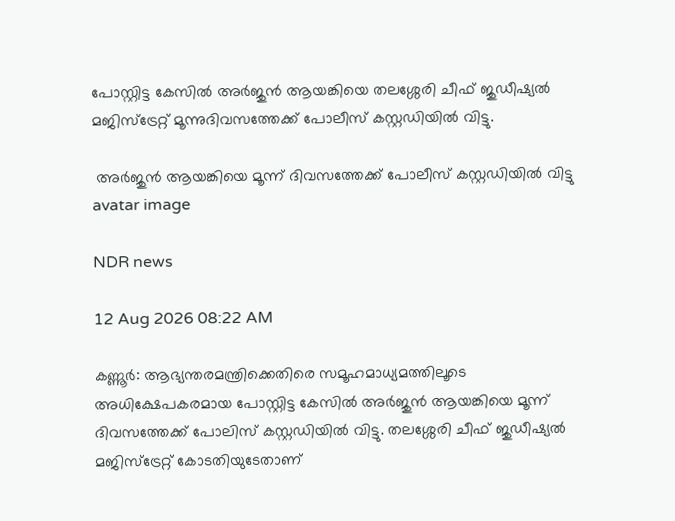പോസ്റ്റിട്ട കേസിൽ അർജുൻ ആയങ്കിയെ തലശ്ശേരി ചീഫ് ജുഡീഷ്യൽ മജിസ്ട്രേറ്റ് മൂന്നുദിവസത്തേക്ക് പോലീസ് കസ്റ്റഡിയിൽ വിട്ടു.

 അർജുൻ ആയങ്കിയെ മൂന്ന് ദിവസത്തേക്ക് പോലീസ് കസ്റ്റഡിയിൽ വിട്ടു
avatar image

NDR news

12 Aug 2026 08:22 AM

കണ്ണൂർ: ആഭ്യന്തരമന്ത്രിക്കെതിരെ സമൂഹമാധ്യമത്തിലൂടെ അധിക്ഷേപകരമായ പോസ്റ്റിട്ട കേസില്‍ അര്‍ജുന്‍ ആയങ്കിയെ മൂന്ന് ദിവസത്തേക്ക് പോലിസ് കസ്റ്റഡിയില്‍ വിട്ടു. തലശ്ശേരി ചീഫ് ജുഡീഷ്യല്‍ മജിസ്ട്രേറ്റ് കോടതിയുടേതാണ്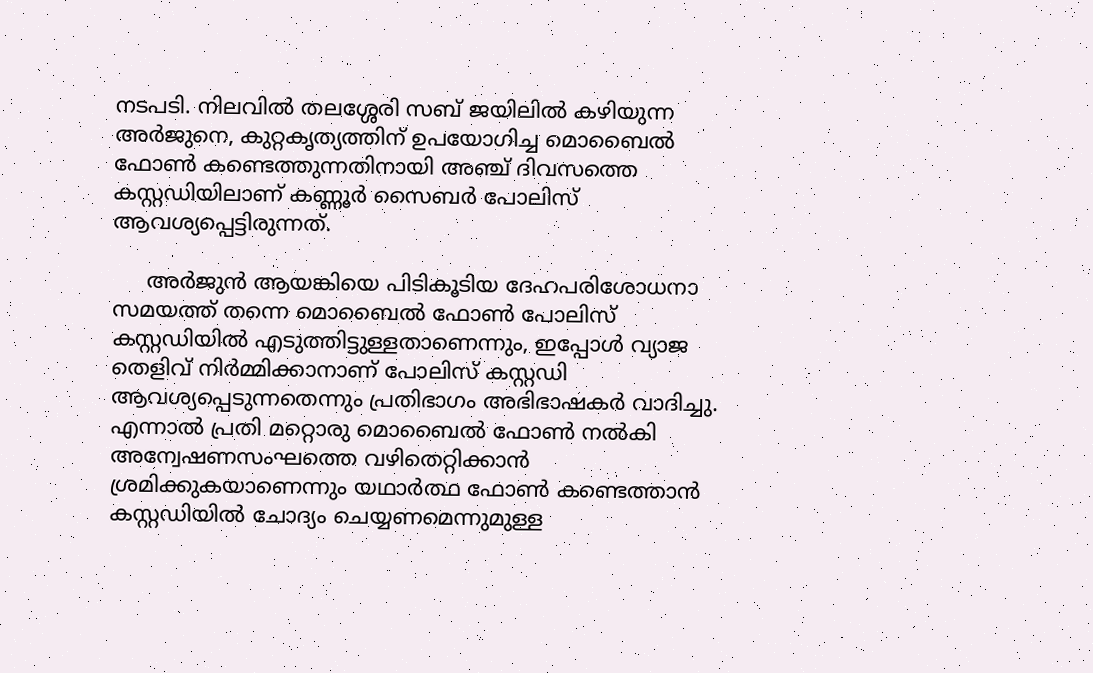നടപടി. നിലവില്‍ തലശ്ശേരി സബ് ജയിലില്‍ കഴിയുന്ന അര്‍ജുനെ, കുറ്റകൃത്യത്തിന് ഉപയോഗിച്ച മൊബൈല്‍ ഫോണ്‍ കണ്ടെത്തുന്നതിനായി അഞ്ച് ദിവസത്തെ കസ്റ്റഡിയിലാണ് കണ്ണൂര്‍ സൈബര്‍ പോലിസ് ആവശ്യപ്പെട്ടിരുന്നത്.

     അര്‍ജുന്‍ ആയങ്കിയെ പിടികൂടിയ ദേഹപരിശോധനാ സമയത്ത് തന്നെ മൊബൈല്‍ ഫോണ്‍ പോലിസ് കസ്റ്റഡിയില്‍ എടുത്തിട്ടുള്ളതാണെന്നും, ഇപ്പോള്‍ വ്യാജ തെളിവ് നിര്‍മ്മിക്കാനാണ് പോലിസ് കസ്റ്റഡി ആവശ്യപ്പെടുന്നതെന്നും പ്രതിഭാഗം അഭിഭാഷകര്‍ വാദിച്ചു. എന്നാല്‍ പ്രതി മറ്റൊരു മൊബൈല്‍ ഫോണ്‍ നല്‍കി അന്വേഷണസംഘത്തെ വഴിതെറ്റിക്കാന്‍ ശ്രമിക്കുകയാണെന്നും യഥാര്‍ത്ഥ ഫോണ്‍ കണ്ടെത്താന്‍ കസ്റ്റഡിയില്‍ ചോദ്യം ചെയ്യണമെന്നുമുള്ള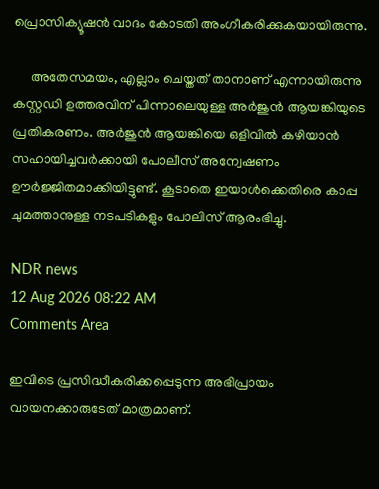പ്രൊസിക്യൂഷന്‍ വാദം കോടതി അംഗീകരിക്കുകയായിരുന്നു.

     അതേസമയം, എല്ലാം ചെയ്തത് താനാണ് എന്നായിരുന്നു കസ്റ്റഡി ഉത്തരവിന് പിന്നാലെയുള്ള അര്‍ജുന്‍ ആയങ്കിയുടെ പ്രതികരണം. അര്‍ജുന്‍ ആയങ്കിയെ ഒളിവില്‍ കഴിയാന്‍ സഹായിച്ചവര്‍ക്കായി പോലീസ് അന്വേഷണം ഊര്‍ജ്ജിതമാക്കിയിട്ടുണ്ട്. കൂടാതെ ഇയാള്‍ക്കെതിരെ കാപ്പ ചുമത്താനുള്ള നടപടികളും പോലിസ് ആരംഭിച്ചു.

NDR news
12 Aug 2026 08:22 AM
Comments Area

ഇവിടെ പ്രസിദ്ധീകരിക്കപ്പെടുന്ന അഭിപ്രായം വായനക്കാരുടേത് മാത്രമാണ്.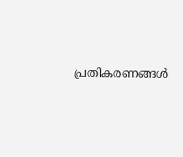പ്രതികരണങ്ങൾ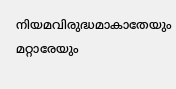നിയമവിരുദ്ധമാകാതേയും മറ്റാരേയും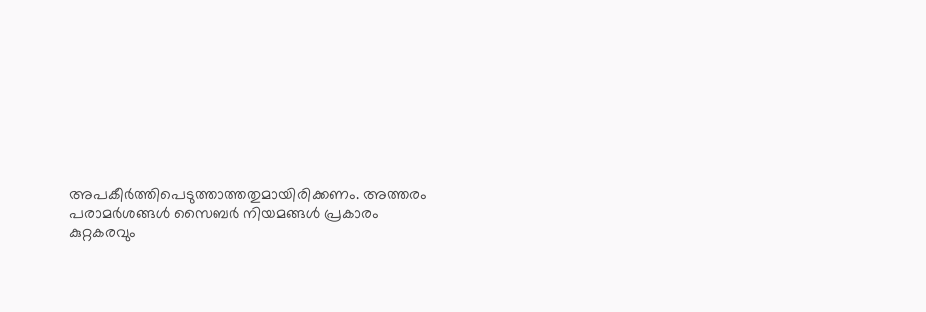അപകീർത്തിപെടുത്താത്തതുമായിരിക്കണം. അത്തരം പരാമർശങ്ങൾ സൈബർ നിയമങ്ങൾ പ്രകാരം കുറ്റകരവും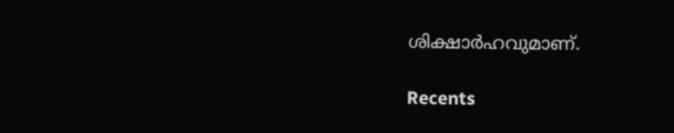ശിക്ഷാർഹവുമാണ്.

Recents